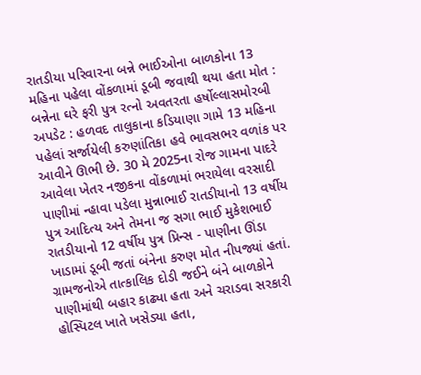રાતડીયા પરિવારના બન્ને ભાઈઓના બાળકોના 13 મહિના પહેલા વોંકળામાં ડૂબી જવાથી થયા હતા મોત : બન્નેના ઘરે ફરી પુત્ર રત્નો અવતરતા હર્ષોલ્લાસમોરબી અપડેટ : હળવદ તાલુકાના કડિયાણા ગામે 13 મહિના પહેલાં સર્જાયેલી કરુણાંતિકા હવે ભાવસભર વળાંક પર આવીને ઊભી છે. 30 મે 2025ના રોજ ગામના પાદરે આવેલા ખેતર નજીકના વોંકળામાં ભરાયેલા વરસાદી પાણીમાં ન્હાવા પડેલા મુન્નાભાઈ રાતડીયાનો 13 વર્ષીય પુત્ર આદિત્ય અને તેમના જ સગા ભાઈ મુકેશભાઈ રાતડીયાનો 12 વર્ષીય પુત્ર પ્રિન્સ - પાણીના ઊંડા ખાડામાં ડૂબી જતાં બંનેના કરુણ મોત નીપજ્યાં હતાં. ગ્રામજનોએ તાત્કાલિક દોડી જઈને બંને બાળકોને પાણીમાંથી બહાર કાઢ્યા હતા અને ચરાડવા સરકારી હોસ્પિટલ ખાતે ખસેડ્યા હતા,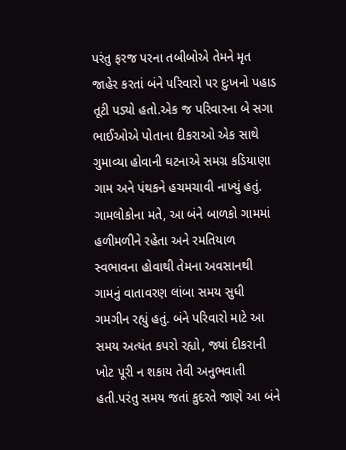પરંતુ ફરજ પરના તબીબોએ તેમને મૃત જાહેર કરતાં બંને પરિવારો પર દુઃખનો પહાડ તૂટી પડ્યો હતો.એક જ પરિવારના બે સગા ભાઈઓએ પોતાના દીકરાઓ એક સાથે ગુમાવ્યા હોવાની ઘટનાએ સમગ્ર કડિયાણા ગામ અને પંથકને હચમચાવી નાખ્યું હતું. ગામલોકોના મતે, આ બંને બાળકો ગામમાં હળીમળીને રહેતા અને રમતિયાળ સ્વભાવના હોવાથી તેમના અવસાનથી ગામનું વાતાવરણ લાંબા સમય સુધી ગમગીન રહ્યું હતું. બંને પરિવારો માટે આ સમય અત્યંત કપરો રહ્યો, જ્યાં દીકરાની ખોટ પૂરી ન શકાય તેવી અનુભવાતી હતી.પરંતુ સમય જતાં કુદરતે જાણે આ બંને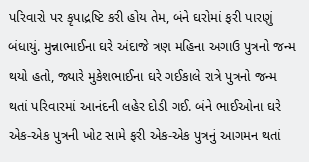પરિવારો પર કૃપાદ્રષ્ટિ કરી હોય તેમ, બંને ઘરોમાં ફરી પારણું બંધાયું. મુન્નાભાઈના ઘરે અંદાજે ત્રણ મહિના અગાઉ પુત્રનો જન્મ થયો હતો, જ્યારે મુકેશભાઈના ઘરે ગઈકાલે રાત્રે પુત્રનો જન્મ થતાં પરિવારમાં આનંદની લહેર દોડી ગઈ. બંને ભાઈઓના ઘરે એક-એક પુત્રની ખોટ સામે ફરી એક-એક પુત્રનું આગમન થતાં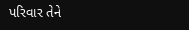પરિવાર તેને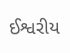ઈશ્વરીય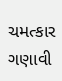ચમત્કાર ગણાવી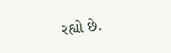રહ્યો છે.